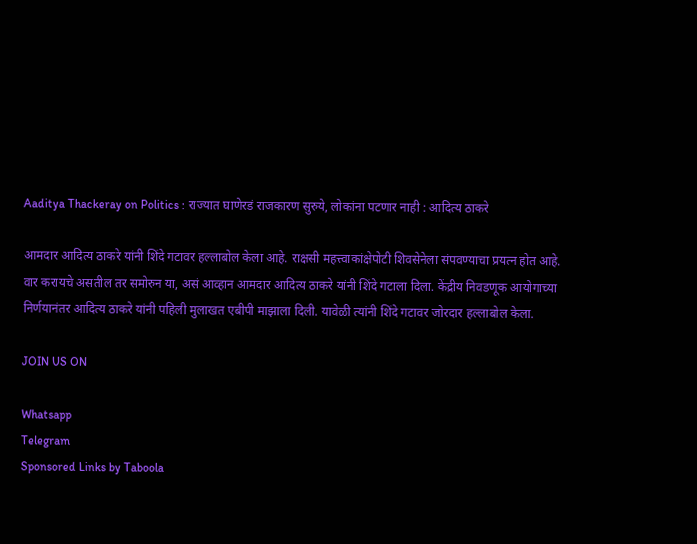Aaditya Thackeray on Politics : राज्यात घाणेरडं राजकारण सुरुये, लोकांना पटणार नाही : आदित्य ठाकरे

आमदार आदित्य ठाकरे यांनी शिंदे गटावर हल्लाबोल केला आहे. राक्षसी महत्त्वाकांक्षेपोटी शिवसेनेला संपवण्याचा प्रयत्न होत आहे. वार करायचे असतील तर समोरुन या, असं आव्हान आमदार आदित्य ठाकरे यांनी शिंदे गटाला दिला. केंद्रीय निवडणूक आयोगाच्या निर्णयानंतर आदित्य ठाकरे यांनी पहिली मुलाखत एबीपी माझाला दिली. यावेळी त्यांनी शिंदे गटावर जोरदार हल्लाबोल केला.

JOIN US ON

Whatsapp
Telegram
Sponsored Links by Taboola